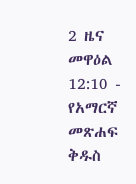2 ዜና መዋዕል 12:10 - የአማርኛ መጽሐፍ ቅዱስ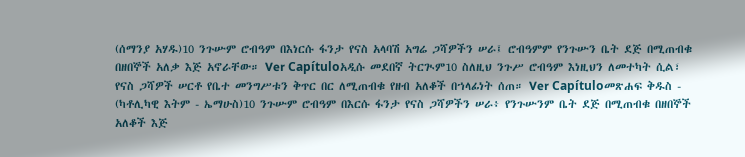(ሰማንያ አሃዱ)10 ንጉሡም ሮብዓም በእነርሱ ፋንታ የናስ አላባሽ አግሬ ጋሻዎችን ሠራ፤ ሮብዓምም የንጉሡን ቤት ደጅ በሚጠብቁ በዘበኞች አለቃ እጅ አኖራቸው። Ver Capítuloአዲሱ መደበኛ ትርጒም10 ስለዚህ ንጉሥ ሮብዓም እነዚህን ለመተካት ሲል፣ የናስ ጋሻዎች ሠርቶ የቤተ መንግሥቱን ቅጥር በር ለሚጠብቁ የዘብ አለቆች በኀላፊነት ሰጠ። Ver Capítuloመጽሐፍ ቅዱስ - (ካቶሊካዊ እትም - ኤማሁስ)10 ንጉሡም ሮብዓም በእርሱ ፋንታ የናስ ጋሻዎችን ሠራ፥ የንጉሡንም ቤት ደጅ በሚጠብቁ በዘበኞች አለቆች እጅ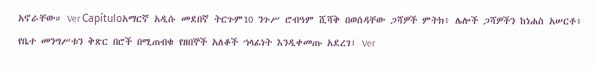አኖራቸው። Ver Capítuloአማርኛ አዲሱ መደበኛ ትርጉም10 ንጉሥ ሮብዓም ሺሻቅ በወሰዳቸው ጋሻዎች ምትክ፥ ሌሎች ጋሻዎችን ከነሐስ አሠርቶ፥ የቤተ መንግሥቱን ቅጽር በሮች በሚጠብቁ የዘበኞች አለቆች ኀላፊነት እንዲቀመጡ አደረገ፤ Ver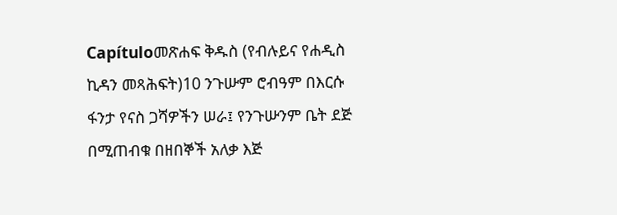Capítuloመጽሐፍ ቅዱስ (የብሉይና የሐዲስ ኪዳን መጻሕፍት)10 ንጉሡም ሮብዓም በእርሱ ፋንታ የናስ ጋሻዎችን ሠራ፤ የንጉሡንም ቤት ደጅ በሚጠብቁ በዘበኞች አለቃ እጅ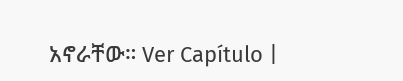አኖራቸው። Ver Capítulo |